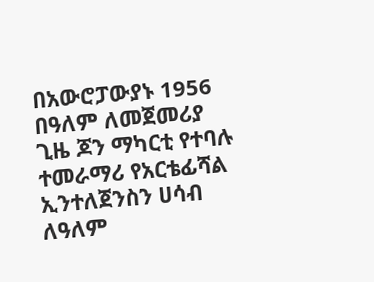በአውሮፓውያኑ 1956 በዓለም ለመጀመሪያ ጊዜ ጆን ማካርቲ የተባሉ ተመራማሪ የአርቴፊሻል ኢንተለጀንስን ሀሳብ ለዓለም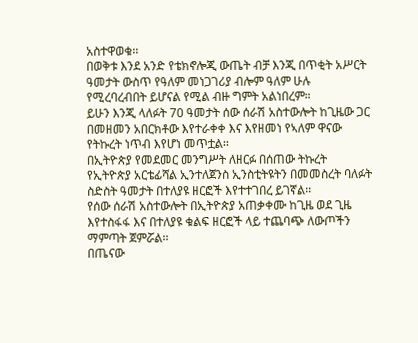አስተዋወቁ፡፡
በወቅቱ እንደ አንድ የቴክኖሎጂ ውጤት ብቻ እንጂ በጥቂት አሥርት ዓመታት ውስጥ የዓለም መነጋገሪያ ብሎም ዓለም ሁሉ የሚረባረብበት ይሆናል የሚል ብዙ ግምት አልነበረም።
ይሁን እንጂ ላለፉት 70 ዓመታት ሰው ሰራሽ አስተውሎት ከጊዜው ጋር በመዘመን አበርክቶው እየተራቀቀ እና እየዘመነ የኣለም ዋናው የትኩረት ነጥብ እየሆነ መጥቷል፡፡
በኢትዮጵያ የመደመር መንግሥት ለዘርፉ በሰጠው ትኩረት የኢትዮጵያ አርቴፊሻል ኢንተለጀንስ ኢንስቲትዩትን በመመስረት ባለፉት ስድስት ዓመታት በተለያዩ ዘርፎች እየተተገበረ ይገኛል፡፡
የሰው ሰራሽ አስተውሎት በኢትዮጵያ አጠቃቀሙ ከጊዜ ወደ ጊዜ እየተስፋፋ እና በተለያዩ ቁልፍ ዘርፎች ላይ ተጨባጭ ለውጦችን ማምጣት ጀምሯል፡፡
በጤናው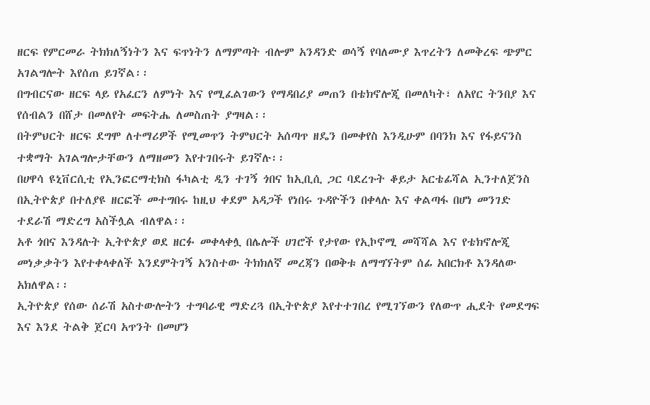ዘርፍ የምርመራ ትክክለኝነትን እና ፍጥነትን ለማምጣት ብሎም አንዳንድ ወሳኝ የባለሙያ እጥረትን ለመቅረፍ ጭምር አገልግሎት እየሰጠ ይገኛል፡፡
በግብርናው ዘርፍ ላይ የአፈርን ለምነት እና የሚፈልገውን የማዳበሪያ መጠን በቴክኖሎጂ በመለካት፣ ለአየር ትንበያ እና የሰብልን በሸታ በመለየት መፍትሔ ለመስጠት ያግዛል፡፡
በትምህርት ዘርፍ ደግሞ ለተማሪዎች የሚመጥን ትምህርት አሰጣጥ ዘዴን በመቀየስ እንዲሁም በባንክ እና የፋይናንስ ተቋማት አገልግሎታቸውን ለማዘመን እየተገበሩት ይገኛሉ፡፡
በሀዋሳ ዩኒቨርሲቲ የኢንፎርማቲክስ ፋካልቲ ዲን ተገኝ ጎበና ከኢቢሲ ጋር ባደረጉት ቆይታ አርቴፊሻል ኢንተለጀንስ በኢትዮጵያ በተለያዩ ዘርፎች መተግበሩ ከዚህ ቀደም አዳጋች የነበሩ ጉዳዮችን በቀላሉ እና ቀልጣፋ በሆነ መንገድ ተደራሽ ማድረግ አስችሏል ብለዋል፡፡
አቶ ጎበና እንዳሉት ኢትዮጵያ ወደ ዘርፉ መቀላቀሏ በሌሎች ሀገሮች የታየው የኢኮኖሚ መሻሻል እና የቴክኖሎጂ መነቃቃትን እየተቀላቀለች እንደምትገኝ አንስተው ትክክለኛ መረጃን በወቅቱ ለማግኘትም ሰፊ አበርክቶ እንዳለው አክለዋል፡፡
ኢትዮጵያ የሰው ሰራሽ አስተውሎትን ተግባራዊ ማድረጓ በኢትዮጵያ እየተተገበረ የሚገኘውን የለውጥ ሒደት የመደግፍ እና እንደ ትልቅ ጀርባ አጥንት በመሆን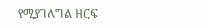የሚያገለግል ዘርፍ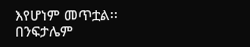እየሆነም መጥቷል፡፡
በንፍታሌም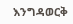እንግዳወርቅ